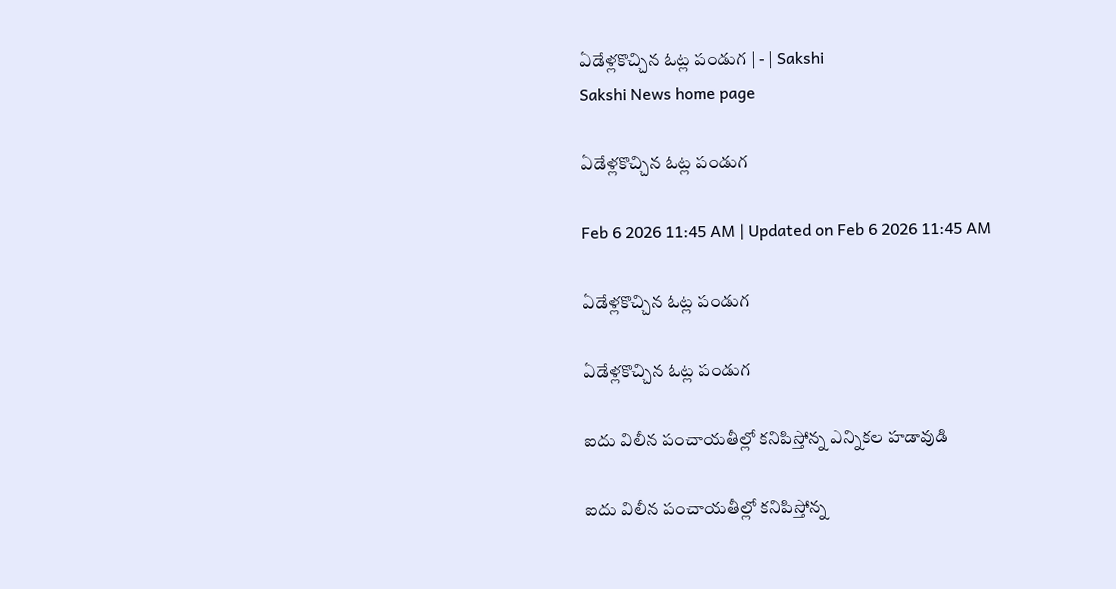ఏడేళ్లకొచ్చిన ఓట్ల పండుగ | - | Sakshi
Sakshi News home page

ఏడేళ్లకొచ్చిన ఓట్ల పండుగ

Feb 6 2026 11:45 AM | Updated on Feb 6 2026 11:45 AM

ఏడేళ్లకొచ్చిన ఓట్ల పండుగ

ఏడేళ్లకొచ్చిన ఓట్ల పండుగ

ఐదు విలీన పంచాయతీల్లో కనిపిస్తోన్న ఎన్నికల హడావుడి

ఐదు విలీన పంచాయతీల్లో కనిపిస్తోన్న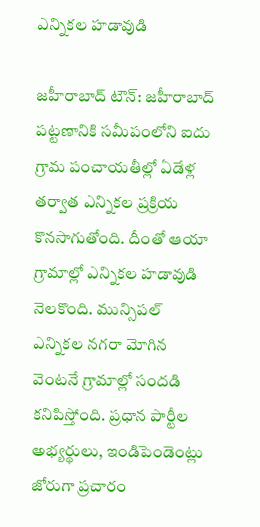ఎన్నికల హడావుడి

జహీరాబాద్‌ టౌన్‌: జహీరాబాద్‌ పట్టణానికి సమీపంలోని ఐదు గ్రామ పంచాయతీల్లో ఏడేళ్ల తర్వాత ఎన్నికల ప్రక్రియ కొనసాగుతోంది. దీంతో ఆయా గ్రామాల్లో ఎన్నికల హడావుడి నెలకొంది. మున్సిపల్‌ ఎన్నికల నగరా మోగిన వెంటనే గ్రామాల్లో సందడి కనిపిస్తోంది. ప్రధాన పార్టీల అభ్యర్థులు, ఇండిపెండెంట్లు జోరుగా ప్రచారం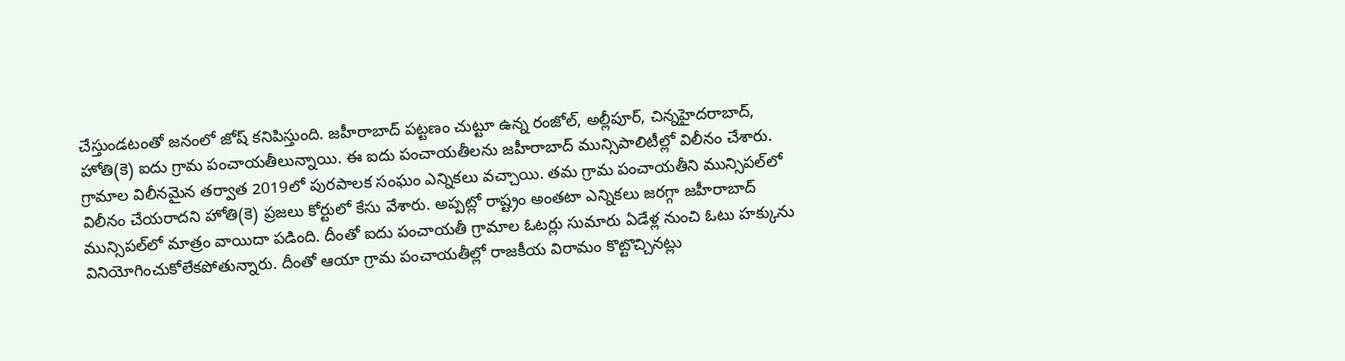చేస్తుండటంతో జనంలో జోష్‌ కనిపిస్తుంది. జహీరాబాద్‌ పట్టణం చుట్టూ ఉన్న రంజోల్‌, అల్లీపూర్‌, చిన్నహైదరాబాద్‌, హోతి(కె) ఐదు గ్రామ పంచాయతీలున్నాయి. ఈ ఐదు పంచాయతీలను జహీరాబాద్‌ మున్సిపాలిటీల్లో విలీనం చేశారు. గ్రామాల విలీనమైన తర్వాత 2019లో పురపాలక సంఘం ఎన్నికలు వచ్చాయి. తమ గ్రామ పంచాయతీని మున్సిపల్‌లో విలీనం చేయరాదని హోతి(కె) ప్రజలు కోర్టులో కేసు వేశారు. అప్పట్లో రాష్ట్రం అంతటా ఎన్నికలు జరగ్గా జహీరాబాద్‌ మున్సిపల్‌లో మాత్రం వాయిదా పడింది. దీంతో ఐదు పంచాయతీ గ్రామాల ఓటర్లు సుమారు ఏడేళ్ల నుంచి ఓటు హక్కును వినియోగించుకోలేకపోతున్నారు. దీంతో ఆయా గ్రామ పంచాయతీల్లో రాజకీయ విరామం కొట్టొచ్చినట్లు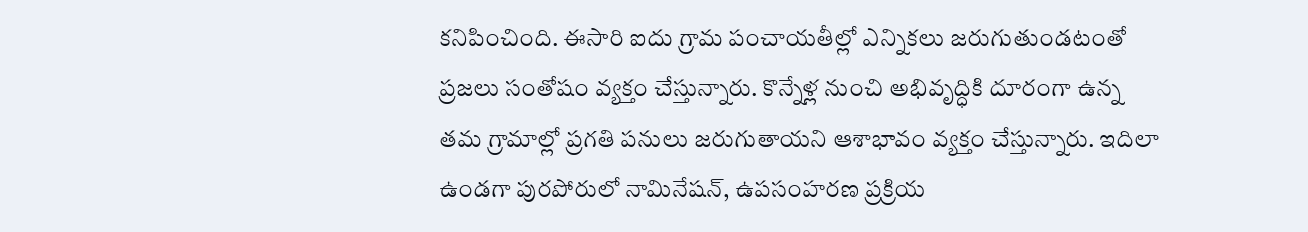కనిపించింది. ఈసారి ఐదు గ్రామ పంచాయతీల్లో ఎన్నికలు జరుగుతుండటంతో ప్రజలు సంతోషం వ్యక్తం చేస్తున్నారు. కొన్నేళ్ల నుంచి అభివృద్ధికి దూరంగా ఉన్న తమ గ్రామాల్లో ప్రగతి పనులు జరుగుతాయని ఆశాభావం వ్యక్తం చేస్తున్నారు. ఇదిలా ఉండగా పురపోరులో నామినేషన్‌, ఉపసంహరణ ప్రక్రియ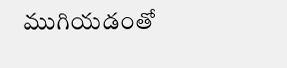ముగియడంతో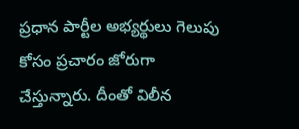ప్రధాన పార్టీల అభ్యర్థులు గెలుపు కోసం ప్రచారం జోరుగా చేస్తున్నారు. దీంతో విలీన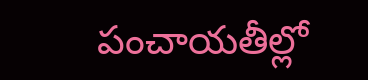పంచాయతీల్లో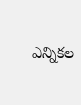ఎన్నికల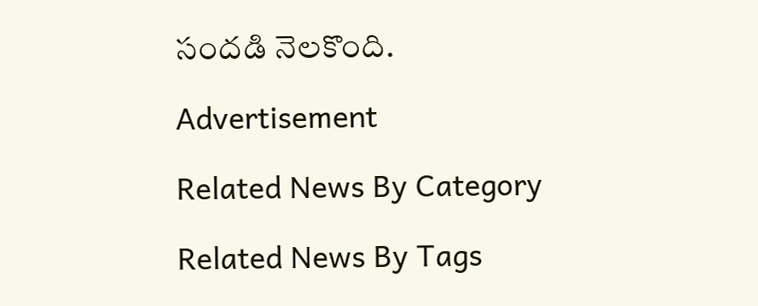సందడి నెలకొంది.

Advertisement

Related News By Category

Related News By Tags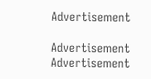Advertisement

Advertisement
Advertisement